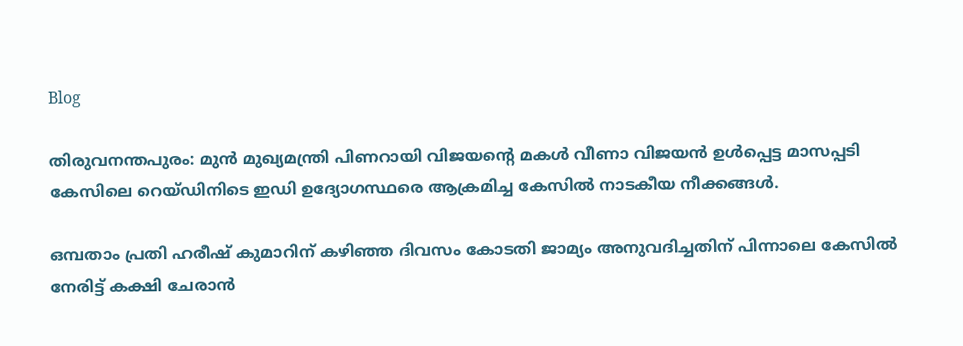Blog

തിരുവനന്തപുരം: മുൻ മുഖ്യമന്ത്രി പിണറായി വിജയന്റെ മകൾ വീണാ വിജയൻ ഉൾപ്പെട്ട മാസപ്പടി കേസിലെ റെയ്ഡിനിടെ ഇഡി ഉദ്യോഗസ്ഥരെ ആക്രമിച്ച കേസിൽ നാടകീയ നീക്കങ്ങൾ.

ഒമ്പതാം പ്രതി ഹരീഷ് കുമാറിന് കഴിഞ്ഞ ദിവസം കോടതി ജാമ്യം അനുവദിച്ചതിന് പിന്നാലെ കേസിൽ നേരിട്ട് കക്ഷി ചേരാൻ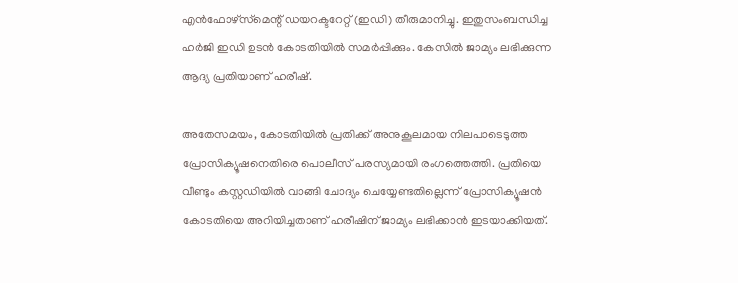എൻഫോഴ്സ്‌മെന്റ് ഡയറക്ടറേറ്റ് (ഇഡി) തീരുമാനിച്ചു. ഇതുസംബന്ധിച്ച ഹർജി ഇഡി ഉടൻ കോടതിയിൽ സമർപ്പിക്കും. കേസിൽ ജാമ്യം ലഭിക്കുന്ന ആദ്യ പ്രതിയാണ് ഹരീഷ്.

അതേസമയം, കോടതിയിൽ പ്രതിക്ക് അനുകൂലമായ നിലപാടെടുത്ത പ്രോസിക്യൂഷനെതിരെ പൊലീസ് പരസ്യമായി രംഗത്തെത്തി. പ്രതിയെ വീണ്ടും കസ്റ്റഡിയിൽ വാങ്ങി ചോദ്യം ചെയ്യേണ്ടതില്ലെന്ന് പ്രോസിക്യൂഷൻ കോടതിയെ അറിയിച്ചതാണ് ഹരീഷിന് ജാമ്യം ലഭിക്കാൻ ഇടയാക്കിയത്.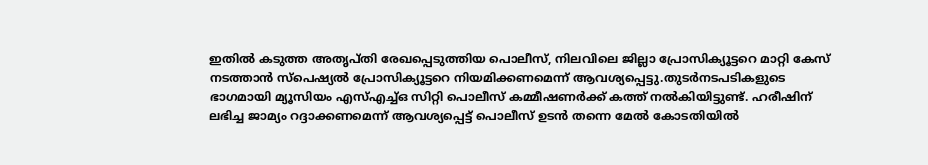ഇതിൽ കടുത്ത അതൃപ്തി രേഖപ്പെടുത്തിയ പൊലീസ്, നിലവിലെ ജില്ലാ പ്രോസിക്യൂട്ടറെ മാറ്റി കേസ് നടത്താൻ സ്‌പെഷ്യൽ പ്രോസിക്യൂട്ടറെ നിയമിക്കണമെന്ന് ആവശ്യപ്പെട്ടു.തുടർനടപടികളുടെ ഭാഗമായി മ്യൂസിയം എസ്എച്ച്ഒ സിറ്റി പൊലീസ് കമ്മീഷണർക്ക് കത്ത് നൽകിയിട്ടുണ്ട്. ഹരീഷിന് ലഭിച്ച ജാമ്യം റദ്ദാക്കണമെന്ന് ആവശ്യപ്പെട്ട് പൊലീസ് ഉടൻ തന്നെ മേൽ കോടതിയിൽ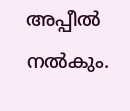അപ്പീൽ നൽകും.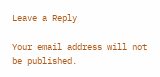Leave a Reply

Your email address will not be published.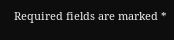Required fields are marked *